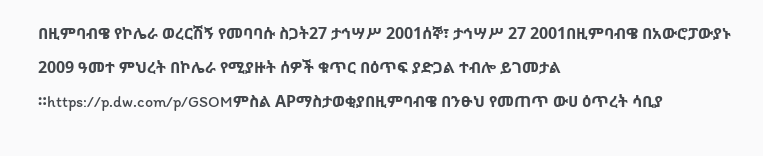በዚምባብዌ የኮሌራ ወረርሽኝ የመባባሱ ስጋት27 ታኅሣሥ 2001ሰኞ፣ ታኅሣሥ 27 2001በዚምባብዌ በአውሮፓውያኑ 2009 ዓመተ ምህረት በኮሌራ የሚያዙት ሰዎች ቁጥር በዕጥፍ ያድጋል ተብሎ ይገመታል ።https://p.dw.com/p/GSOMምስል APማስታወቂያበዚምባብዌ በንፁህ የመጠጥ ውሀ ዕጥረት ሳቢያ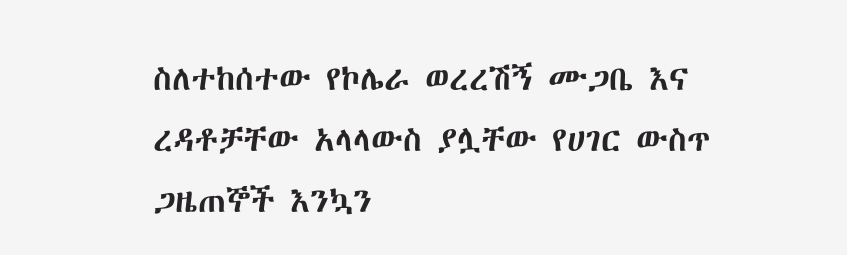ስለተከሰተው የኮሌራ ወረረሽኝ ሙጋቤ እና ረዳቶቻቸው አላላውስ ያሏቸው የሀገር ውስጥ ጋዜጠኞች እንኳን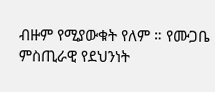ብዙም የሚያውቁት የለም ። የሙጋቤ ምስጢራዊ የደህንነት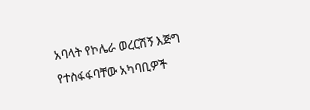አባላት የኮሌራ ወረርሽኝ እጅግ የተስፋፋባቸው አካባቢዎች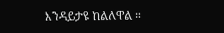እንዳይታዩ ከልለዋል ።